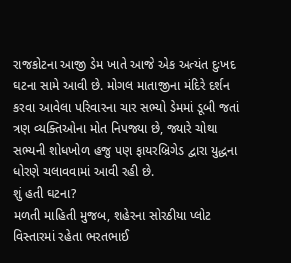રાજકોટના આજી ડેમ ખાતે આજે એક અત્યંત દુઃખદ ઘટના સામે આવી છે. મોગલ માતાજીના મંદિરે દર્શન કરવા આવેલા પરિવારના ચાર સભ્યો ડેમમાં ડૂબી જતાં ત્રણ વ્યક્તિઓના મોત નિપજ્યા છે, જ્યારે ચોથા સભ્યની શોધખોળ હજુ પણ ફાયરબ્રિગેડ દ્વારા યુદ્ધના ધોરણે ચલાવવામાં આવી રહી છે.
શું હતી ઘટના?
મળતી માહિતી મુજબ, શહેરના સોરઠીયા પ્લોટ વિસ્તારમાં રહેતા ભરતભાઈ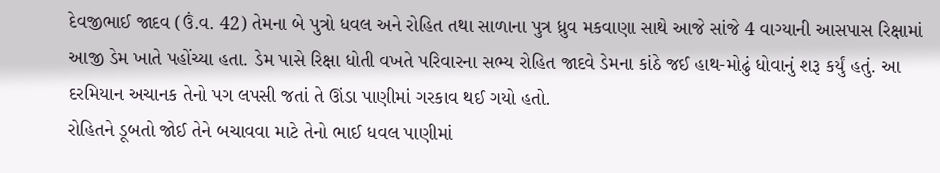દેવજીભાઈ જાદવ (ઉં.વ. 42) તેમના બે પુત્રો ધવલ અને રોહિત તથા સાળાના પુત્ર ધ્રુવ મકવાણા સાથે આજે સાંજે 4 વાગ્યાની આસપાસ રિક્ષામાં આજી ડેમ ખાતે પહોંચ્યા હતા. ડેમ પાસે રિક્ષા ધોતી વખતે પરિવારના સભ્ય રોહિત જાદવે ડેમના કાંઠે જઈ હાથ-મોઢું ધોવાનું શરૂ કર્યું હતું. આ દરમિયાન અચાનક તેનો પગ લપસી જતાં તે ઊંડા પાણીમાં ગરકાવ થઈ ગયો હતો.
રોહિતને ડૂબતો જોઈ તેને બચાવવા માટે તેનો ભાઈ ધવલ પાણીમાં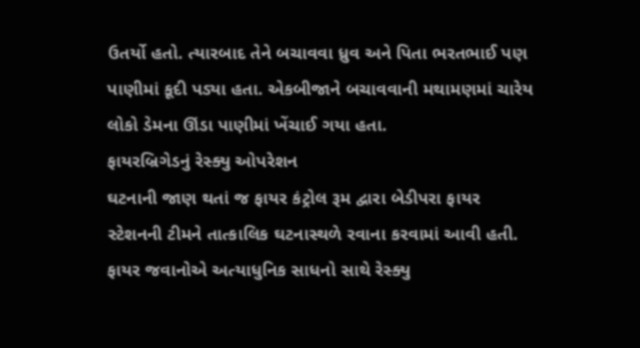ઉતર્યો હતો. ત્યારબાદ તેને બચાવવા ધ્રુવ અને પિતા ભરતભાઈ પણ પાણીમાં કૂદી પડ્યા હતા. એકબીજાને બચાવવાની મથામણમાં ચારેય લોકો ડેમના ઊંડા પાણીમાં ખેંચાઈ ગયા હતા.
ફાયરબ્રિગેડનું રેસ્ક્યુ ઓપરેશન
ઘટનાની જાણ થતાં જ ફાયર કંટ્રોલ રૂમ દ્વારા બેડીપરા ફાયર સ્ટેશનની ટીમને તાત્કાલિક ઘટનાસ્થળે રવાના કરવામાં આવી હતી. ફાયર જવાનોએ અત્યાધુનિક સાધનો સાથે રેસ્ક્યુ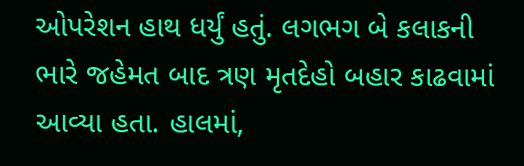ઓપરેશન હાથ ધર્યું હતું. લગભગ બે કલાકની ભારે જહેમત બાદ ત્રણ મૃતદેહો બહાર કાઢવામાં આવ્યા હતા. હાલમાં,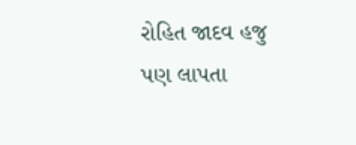રોહિત જાદવ હજુ પણ લાપતા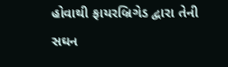હોવાથી ફાયરબ્રિગેડ દ્વારા તેની સઘન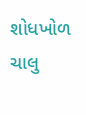શોધખોળ ચાલુ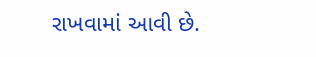રાખવામાં આવી છે.